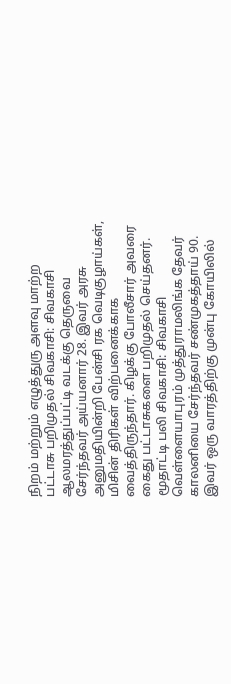நிறம் மற்றும் எழுத்துரு அளவு மாற்ற
பட்டாசு பறிமுதல் சிவகாசி: சிவகாசி ஆலமரத்துப்பட்டி வடக்கு தெருவை சேர்ந்தவர் அய்யனார் 28. இவர் அரசு அனுமதியின்றி பேன்சி ரக வெடிகுழாய்கள், மிசின் திரிகள் விற்பனைக்காக வைத்திருந்தார். கிழக்கு போலீசார் அவரை கைது பட்டாசுகளை பறிமுதல் செய்தனர்.
மூதாட்டி பலி சிவகாசி: சிவகாசி வெள்ளையாபுரம் முத்துராமலிங்க தேவர் காலனியை சேர்ந்தவர் சண்முகத்தாய் 90. இவர் ஒரு வாரத்திற்கு முன்பு கோயிலில்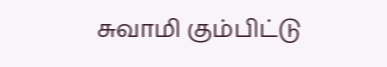சுவாமி கும்பிட்டு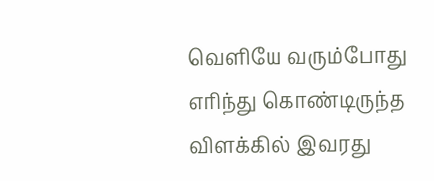வெளியே வரும்போது எரிந்து கொண்டிருந்த விளக்கில் இவரது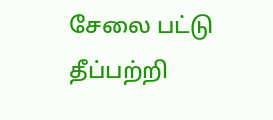சேலை பட்டு தீப்பற்றி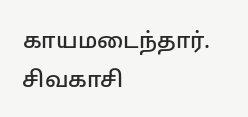காயமடைந்தார். சிவகாசி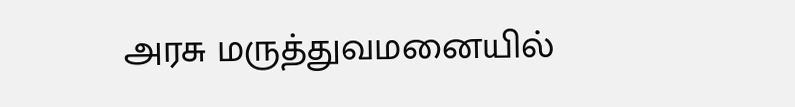அரசு மருத்துவமனையில்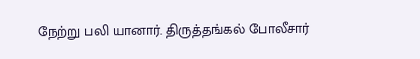நேற்று பலி யானார். திருத்தங்கல் போலீசார்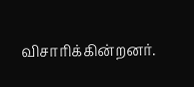விசாரிக்கின்றனர்.